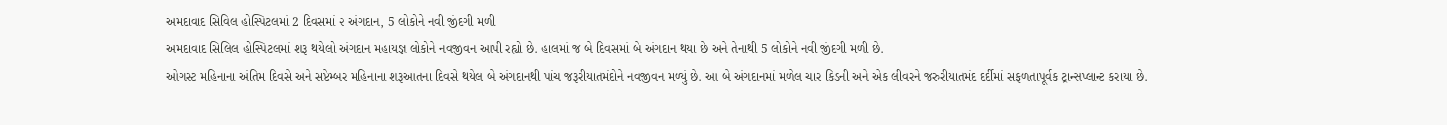અમદાવાદ સિવિલ હોસ્પિટલમાં 2 દિવસમાં ૨ અંગદાન, 5 લોકોને નવી જીંદગી મળી
અમદાવાદ સિલિલ હોસ્પિટલમાં શરૂ થયેલો અંગદાન મહાયજ્ઞ લોકોને નવજીવન આપી રહ્યો છે. હાલમાં જ બે દિવસમાં બે અંગદાન થયા છે અને તેનાથી 5 લોકોને નવી જીંદગી મળી છે.
ઓગસ્ટ મહિનાના અંતિમ દિવસે અને સપ્ટેમ્બર મહિનાના શરૂઆતના દિવસે થયેલ બે અંગદાનથી પાંચ જરૂરીયાતમંદોને નવજીવન મળ્યું છે. આ બે અંગદાનમાં મળેલ ચાર કિડની અને એક લીવરને જરુરીયાતમંદ દર્દીમાં સફળતાપૂર્વક ટ્રાન્સપ્લાન્ટ કરાયા છે.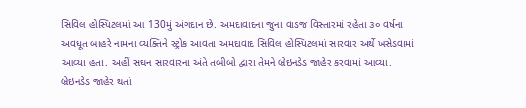સિવિલ હોસ્પિટલમાં આ 130મું અંગદાન છે. અમદાવાદના જુના વાડજ વિસ્તારમાં રહેતા ૩૦ વર્ષના અવધૂત બાહરે નામના વ્યક્તિને સ્ટ્રોક આવતા અમદાવાદ સિવિલ હોસ્પિટલમાં સારવાર અર્થે ખસેડવામાં આવ્યા હતા. અહીં સઘન સારવારના અંતે તબીબો દ્વારા તેમને બ્રેઇનડેડ જાહેર કરવામાં આવ્યા.
બ્રેઇનડેડ જાહેર થતાં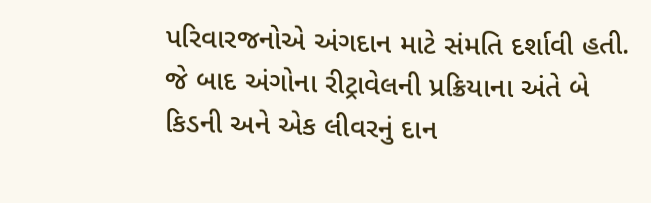પરિવારજનોએ અંગદાન માટે સંમતિ દર્શાવી હતી. જે બાદ અંગોના રીટ્રાવેલની પ્રક્રિયાના અંતે બે કિડની અને એક લીવરનું દાન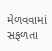મેળવવામાં સફળતા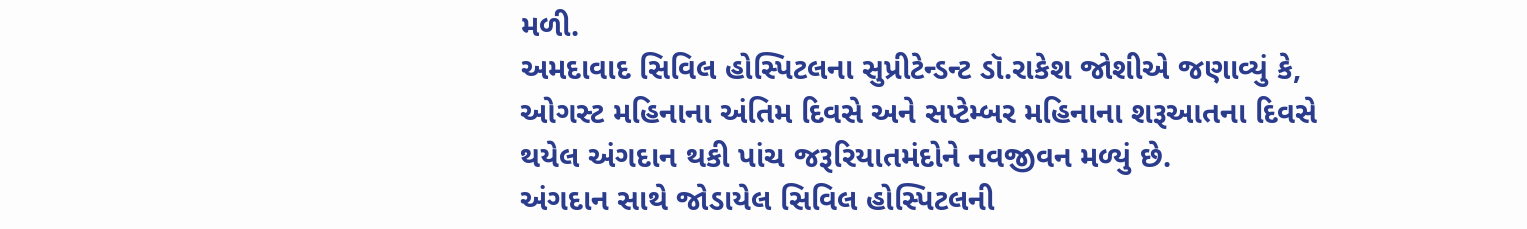મળી.
અમદાવાદ સિવિલ હોસ્પિટલના સુપ્રીટેન્ડન્ટ ડૉ.રાકેશ જોશીએ જણાવ્યું કે, ઓગસ્ટ મહિનાના અંતિમ દિવસે અને સપ્ટેમ્બર મહિનાના શરૂઆતના દિવસે થયેલ અંગદાન થકી પાંચ જરૂરિયાતમંદોને નવજીવન મળ્યું છે.
અંગદાન સાથે જોડાયેલ સિવિલ હોસ્પિટલની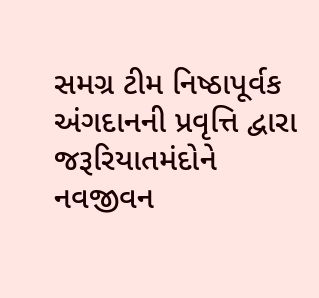સમગ્ર ટીમ નિષ્ઠાપૂર્વક અંગદાનની પ્રવૃત્તિ દ્વારા જરૂરિયાતમંદોને નવજીવન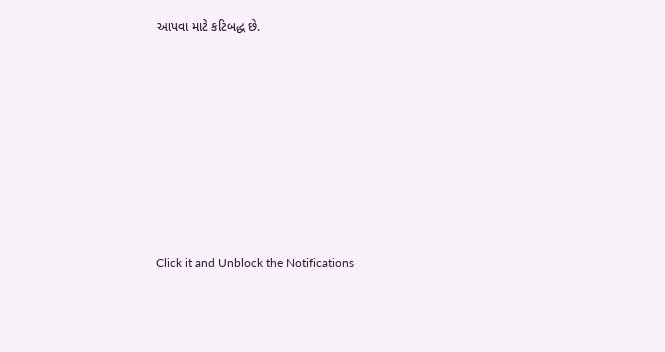આપવા માટે કટિબદ્ધ છે.












Click it and Unblock the Notifications